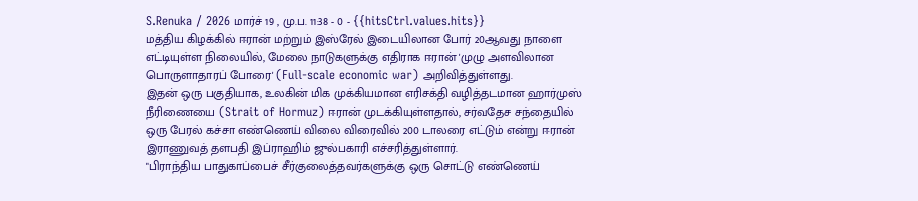S.Renuka / 2026 மார்ச் 19 , மு.ப. 11:38 - 0 - {{hitsCtrl.values.hits}}
மத்திய கிழக்கில் ஈரான் மற்றும் இஸ்ரேல் இடையிலான போர் 20ஆவது நாளை எட்டியுள்ள நிலையில், மேலை நாடுகளுக்கு எதிராக ஈரான் 'முழு அளவிலான பொருளாதாரப் போரை' (Full-scale economic war) அறிவித்துள்ளது.
இதன் ஒரு பகுதியாக, உலகின் மிக முக்கியமான எரிசக்தி வழித்தடமான ஹார்முஸ் நீரிணையை (Strait of Hormuz) ஈரான் முடக்கியுள்ளதால், சர்வதேச சந்தையில் ஒரு பேரல் கச்சா எண்ணெய் விலை விரைவில் 200 டாலரை எட்டும் என்று ஈரான் இராணுவத் தளபதி இப்ராஹிம் ஜுல்பகாரி எச்சரித்துள்ளார்.
"பிராந்திய பாதுகாப்பைச் சீர்குலைத்தவர்களுக்கு ஒரு சொட்டு எண்ணெய்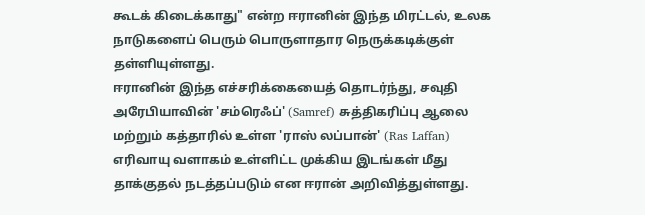கூடக் கிடைக்காது" என்ற ஈரானின் இந்த மிரட்டல், உலக நாடுகளைப் பெரும் பொருளாதார நெருக்கடிக்குள் தள்ளியுள்ளது.
ஈரானின் இந்த எச்சரிக்கையைத் தொடர்ந்து, சவுதி அரேபியாவின் 'சம்ரெஃப்' (Samref) சுத்திகரிப்பு ஆலை மற்றும் கத்தாரில் உள்ள 'ராஸ் லப்பான்' (Ras Laffan) எரிவாயு வளாகம் உள்ளிட்ட முக்கிய இடங்கள் மீது தாக்குதல் நடத்தப்படும் என ஈரான் அறிவித்துள்ளது.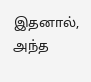இதனால், அந்த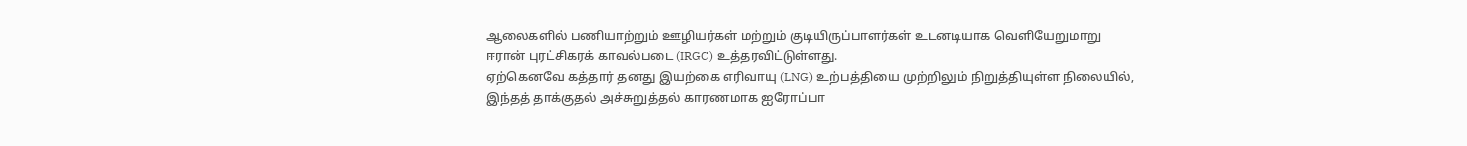ஆலைகளில் பணியாற்றும் ஊழியர்கள் மற்றும் குடியிருப்பாளர்கள் உடனடியாக வெளியேறுமாறு ஈரான் புரட்சிகரக் காவல்படை (IRGC) உத்தரவிட்டுள்ளது.
ஏற்கெனவே கத்தார் தனது இயற்கை எரிவாயு (LNG) உற்பத்தியை முற்றிலும் நிறுத்தியுள்ள நிலையில், இந்தத் தாக்குதல் அச்சுறுத்தல் காரணமாக ஐரோப்பா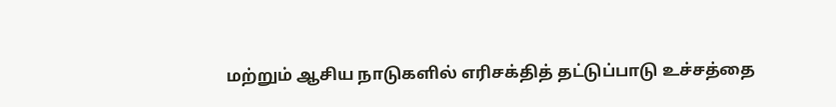மற்றும் ஆசிய நாடுகளில் எரிசக்தித் தட்டுப்பாடு உச்சத்தை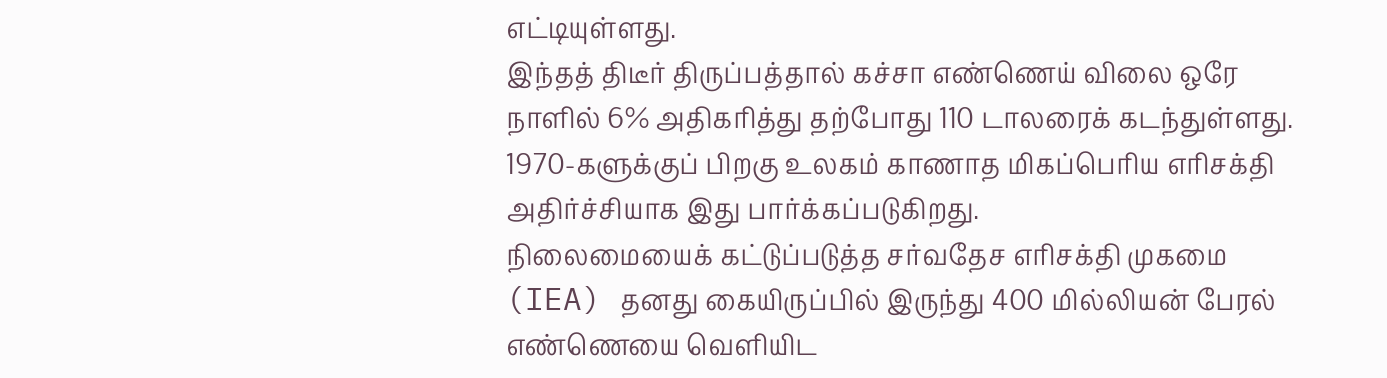எட்டியுள்ளது.
இந்தத் திடீர் திருப்பத்தால் கச்சா எண்ணெய் விலை ஒரே நாளில் 6% அதிகரித்து தற்போது 110 டாலரைக் கடந்துள்ளது. 1970-களுக்குப் பிறகு உலகம் காணாத மிகப்பெரிய எரிசக்தி அதிர்ச்சியாக இது பார்க்கப்படுகிறது.
நிலைமையைக் கட்டுப்படுத்த சர்வதேச எரிசக்தி முகமை (IEA) தனது கையிருப்பில் இருந்து 400 மில்லியன் பேரல் எண்ணெயை வெளியிட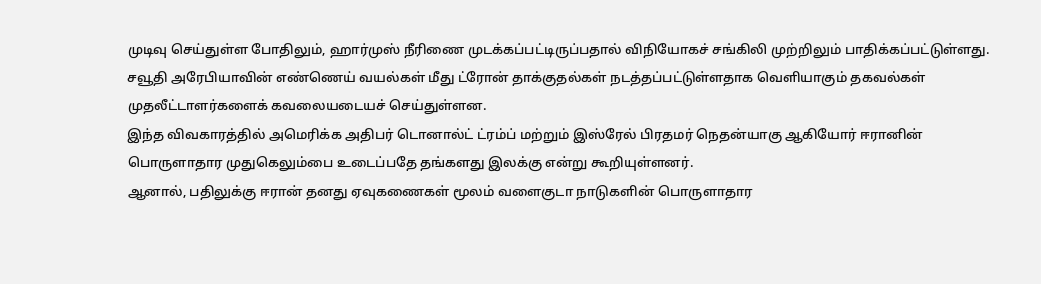முடிவு செய்துள்ள போதிலும், ஹார்முஸ் நீரிணை முடக்கப்பட்டிருப்பதால் விநியோகச் சங்கிலி முற்றிலும் பாதிக்கப்பட்டுள்ளது.
சவூதி அரேபியாவின் எண்ணெய் வயல்கள் மீது ட்ரோன் தாக்குதல்கள் நடத்தப்பட்டுள்ளதாக வெளியாகும் தகவல்கள் முதலீட்டாளர்களைக் கவலையடையச் செய்துள்ளன.
இந்த விவகாரத்தில் அமெரிக்க அதிபர் டொனால்ட் ட்ரம்ப் மற்றும் இஸ்ரேல் பிரதமர் நெதன்யாகு ஆகியோர் ஈரானின் பொருளாதார முதுகெலும்பை உடைப்பதே தங்களது இலக்கு என்று கூறியுள்ளனர்.
ஆனால், பதிலுக்கு ஈரான் தனது ஏவுகணைகள் மூலம் வளைகுடா நாடுகளின் பொருளாதார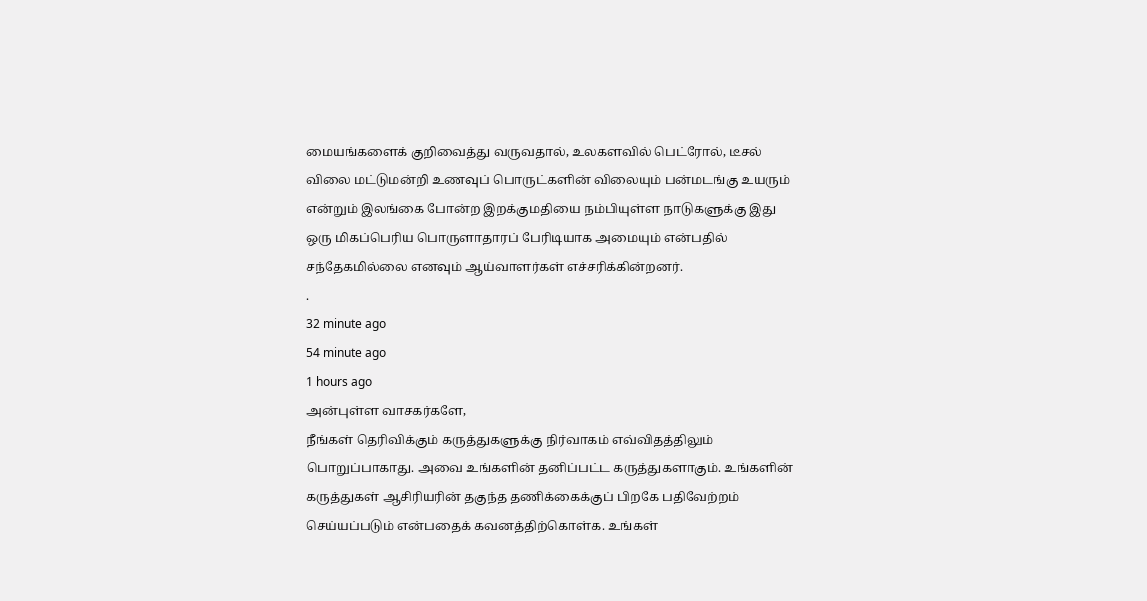மையங்களைக் குறிவைத்து வருவதால், உலகளவில் பெட்ரோல், டீசல் விலை மட்டுமன்றி உணவுப் பொருட்களின் விலையும் பன்மடங்கு உயரும் என்றும் இலங்கை போன்ற இறக்குமதியை நம்பியுள்ள நாடுகளுக்கு இது ஒரு மிகப்பெரிய பொருளாதாரப் பேரிடியாக அமையும் என்பதில் சந்தேகமில்லை எனவும் ஆய்வாளர்கள் எச்சரிக்கின்றனர்.
.
32 minute ago
54 minute ago
1 hours ago
அன்புள்ள வாசகர்களே,
நீங்கள் தெரிவிக்கும் கருத்துகளுக்கு நிர்வாகம் எவ்விதத்திலும் பொறுப்பாகாது. அவை உங்களின் தனிப்பட்ட கருத்துகளாகும். உங்களின் கருத்துகள் ஆசிரியரின் தகுந்த தணிக்கைக்குப் பிறகே பதிவேற்றம் செய்யப்படும் என்பதைக் கவனத்திற்கொள்க. உங்கள்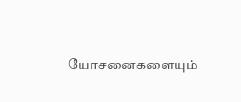யோசனைகளையும்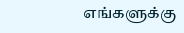எங்களுக்கு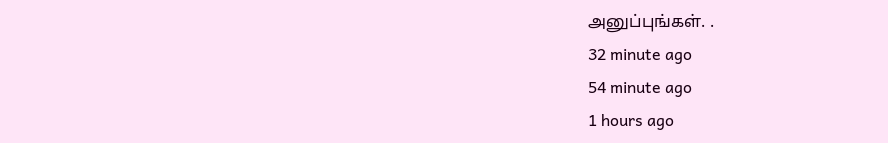அனுப்புங்கள். .
32 minute ago
54 minute ago
1 hours ago